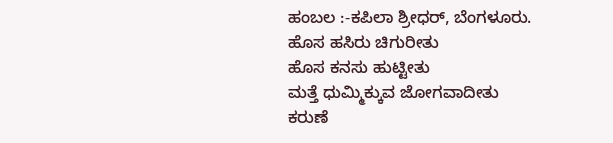ಹಂಬಲ :-ಕಪಿಲಾ ಶ್ರೀಧರ್, ಬೆಂಗಳೂರು.
ಹೊಸ ಹಸಿರು ಚಿಗುರೀತು
ಹೊಸ ಕನಸು ಹುಟ್ಟೀತು
ಮತ್ತೆ ಧುಮ್ಮಿಕ್ಕುವ ಜೋಗವಾದೀತು
ಕರುಣೆ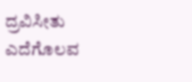ದ್ರವಿಸೀತು
ಎದೆಗೊಲವ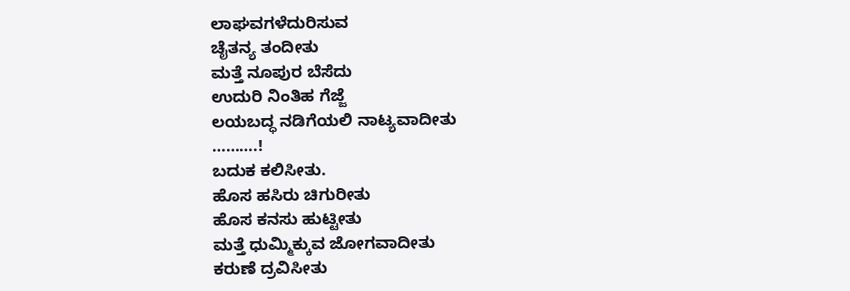ಲಾಘವಗಳೆದುರಿಸುವ
ಚೈತನ್ಯ ತಂದೀತು
ಮತ್ತೆ ನೂಪುರ ಬೆಸೆದು
ಉದುರಿ ನಿಂತಿಹ ಗೆಜ್ಜೆ
ಲಯಬದ್ಧ ನಡಿಗೆಯಲಿ ನಾಟ್ಯವಾದೀತು
……….!
ಬದುಕ ಕಲಿಸೀತು.
ಹೊಸ ಹಸಿರು ಚಿಗುರೀತು
ಹೊಸ ಕನಸು ಹುಟ್ಟೀತು
ಮತ್ತೆ ಧುಮ್ಮಿಕ್ಕುವ ಜೋಗವಾದೀತು
ಕರುಣೆ ದ್ರವಿಸೀತು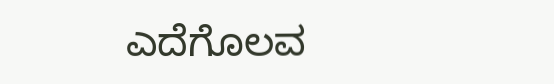ಎದೆಗೊಲವ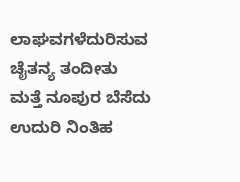ಲಾಘವಗಳೆದುರಿಸುವ
ಚೈತನ್ಯ ತಂದೀತು
ಮತ್ತೆ ನೂಪುರ ಬೆಸೆದು
ಉದುರಿ ನಿಂತಿಹ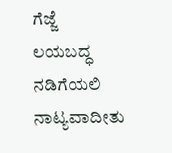ಗೆಜ್ಜೆ
ಲಯಬದ್ಧ ನಡಿಗೆಯಲಿ ನಾಟ್ಯವಾದೀತು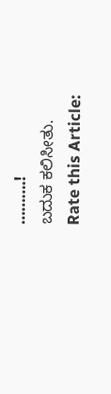……….!
ಬದುಕ ಕಲಿಸೀತು.
Rate this Article: